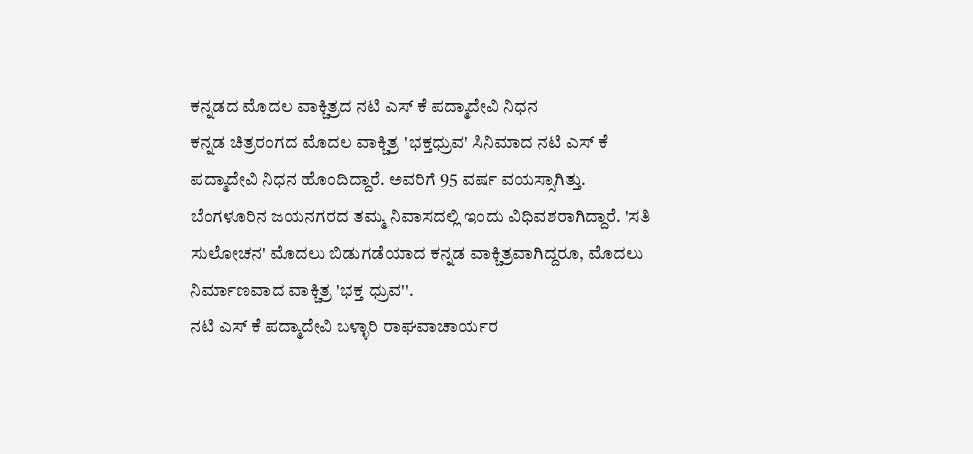ಕನ್ನಡದ ಮೊದಲ ವಾಕ್ಚಿತ್ರದ ನಟಿ ಎಸ್ ಕೆ ಪದ್ಮಾದೇವಿ ನಿಧನ
ಕನ್ನಡ ಚಿತ್ರರಂಗದ ಮೊದಲ ವಾಕ್ಚಿತ್ರ 'ಭಕ್ತಧ್ರುವ' ಸಿನಿಮಾದ ನಟಿ ಎಸ್ ಕೆ ಪದ್ಮಾದೇವಿ ನಿಧನ ಹೊಂದಿದ್ದಾರೆ. ಅವರಿಗೆ 95 ವರ್ಷ ವಯಸ್ಸಾಗಿತ್ತು. ಬೆಂಗಳೂರಿನ ಜಯನಗರದ ತಮ್ಮ ನಿವಾಸದಲ್ಲಿ ಇಂದು ವಿಧಿವಶರಾಗಿದ್ದಾರೆ. 'ಸತಿ ಸುಲೋಚನ' ಮೊದಲು ಬಿಡುಗಡೆಯಾದ ಕನ್ನಡ ವಾಕ್ಚಿತ್ರವಾಗಿದ್ದರೂ, ಮೊದಲು ನಿರ್ಮಾಣವಾದ ವಾಕ್ಚಿತ್ರ 'ಭಕ್ತ ಧ್ರುವ''.
ನಟಿ ಎಸ್ ಕೆ ಪದ್ಮಾದೇವಿ ಬಳ್ಳಾರಿ ರಾಘವಾಚಾರ್ಯರ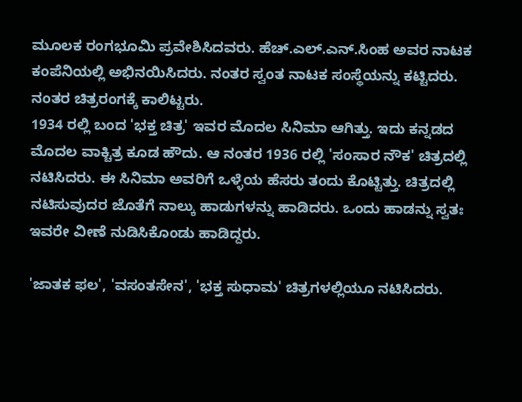ಮೂಲಕ ರಂಗಭೂಮಿ ಪ್ರವೇಶಿಸಿದವರು. ಹೆಚ್.ಎಲ್.ಎನ್.ಸಿಂಹ ಅವರ ನಾಟಕ ಕಂಪೆನಿಯಲ್ಲಿ ಅಭಿನಯಿಸಿದರು. ನಂತರ ಸ್ವಂತ ನಾಟಕ ಸಂಸ್ಥೆಯನ್ನು ಕಟ್ಟಿದರು. ನಂತರ ಚಿತ್ರರಂಗಕ್ಕೆ ಕಾಲಿಟ್ಟರು.
1934 ರಲ್ಲಿ ಬಂದ 'ಭಕ್ತ ಚಿತ್ರ' ಇವರ ಮೊದಲ ಸಿನಿಮಾ ಆಗಿತ್ತು. ಇದು ಕನ್ನಡದ ಮೊದಲ ವಾಕ್ಚಿತ್ರ ಕೂಡ ಹೌದು. ಆ ನಂತರ 1936 ರಲ್ಲಿ 'ಸಂಸಾರ ನೌಕ' ಚಿತ್ರದಲ್ಲಿ ನಟಿಸಿದರು. ಈ ಸಿನಿಮಾ ಅವರಿಗೆ ಒಳ್ಳೆಯ ಹೆಸರು ತಂದು ಕೊಟ್ಟಿತ್ತು. ಚಿತ್ರದಲ್ಲಿ ನಟಿಸುವುದರ ಜೊತೆಗೆ ನಾಲ್ಕು ಹಾಡುಗಳನ್ನು ಹಾಡಿದರು. ಒಂದು ಹಾಡನ್ನು ಸ್ವತಃ ಇವರೇ ವೀಣೆ ನುಡಿಸಿಕೊಂಡು ಹಾಡಿದ್ದರು.

'ಜಾತಕ ಫಲ', 'ವಸಂತಸೇನ', 'ಭಕ್ತ ಸುಧಾಮ' ಚಿತ್ರಗಳಲ್ಲಿಯೂ ನಟಿಸಿದರು.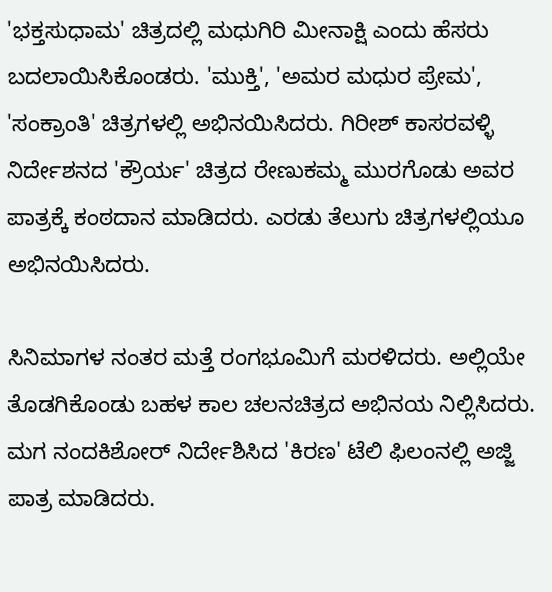'ಭಕ್ತಸುಧಾಮ' ಚಿತ್ರದಲ್ಲಿ ಮಧುಗಿರಿ ಮೀನಾಕ್ಷಿ ಎಂದು ಹೆಸರು ಬದಲಾಯಿಸಿಕೊಂಡರು. 'ಮುಕ್ತಿ', 'ಅಮರ ಮಧುರ ಪ್ರೇಮ', 'ಸಂಕ್ರಾಂತಿ' ಚಿತ್ರಗಳಲ್ಲಿ ಅಭಿನಯಿಸಿದರು. ಗಿರೀಶ್ ಕಾಸರವಳ್ಳಿ ನಿರ್ದೇಶನದ 'ಕ್ರೌರ್ಯ' ಚಿತ್ರದ ರೇಣುಕಮ್ಮ ಮುರಗೊಡು ಅವರ ಪಾತ್ರಕ್ಕೆ ಕಂಠದಾನ ಮಾಡಿದರು. ಎರಡು ತೆಲುಗು ಚಿತ್ರಗಳಲ್ಲಿಯೂ ಅಭಿನಯಿಸಿದರು.

ಸಿನಿಮಾಗಳ ನಂತರ ಮತ್ತೆ ರಂಗಭೂಮಿಗೆ ಮರಳಿದರು. ಅಲ್ಲಿಯೇ ತೊಡಗಿಕೊಂಡು ಬಹಳ ಕಾಲ ಚಲನಚಿತ್ರದ ಅಭಿನಯ ನಿಲ್ಲಿಸಿದರು. ಮಗ ನಂದಕಿಶೋರ್ ನಿರ್ದೇಶಿಸಿದ 'ಕಿರಣ' ಟೆಲಿ ಫಿಲಂನಲ್ಲಿ ಅಜ್ಜಿ ಪಾತ್ರ ಮಾಡಿದರು.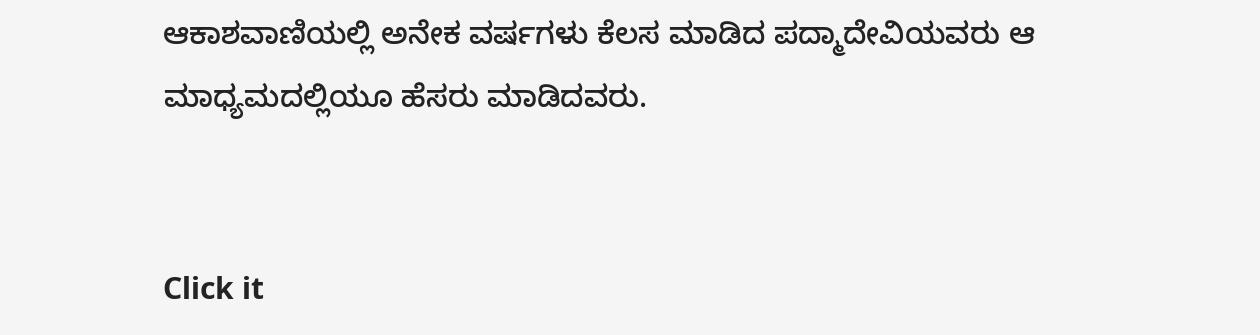ಆಕಾಶವಾಣಿಯಲ್ಲಿ ಅನೇಕ ವರ್ಷಗಳು ಕೆಲಸ ಮಾಡಿದ ಪದ್ಮಾದೇವಿಯವರು ಆ ಮಾಧ್ಯಮದಲ್ಲಿಯೂ ಹೆಸರು ಮಾಡಿದವರು.


Click it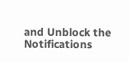and Unblock the Notifications